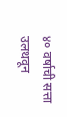४० वर्षाची सत्ता उलथवून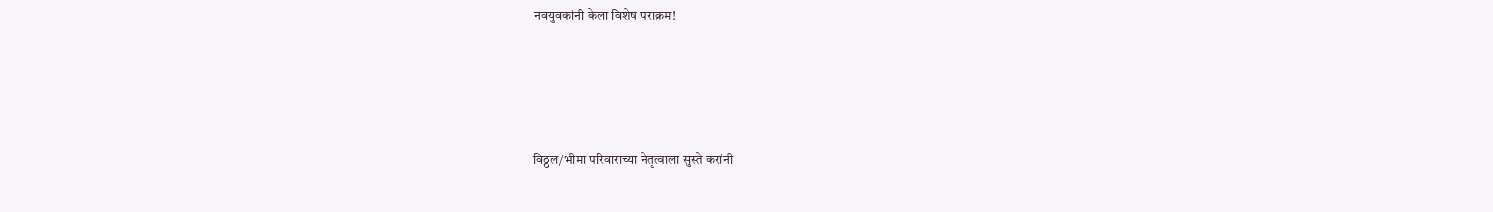नवयुवकांनी केला विशेष पराक्रम!





विठ्ठल/भीमा परिवाराच्या नेतृत्वाला सुस्ते करांनी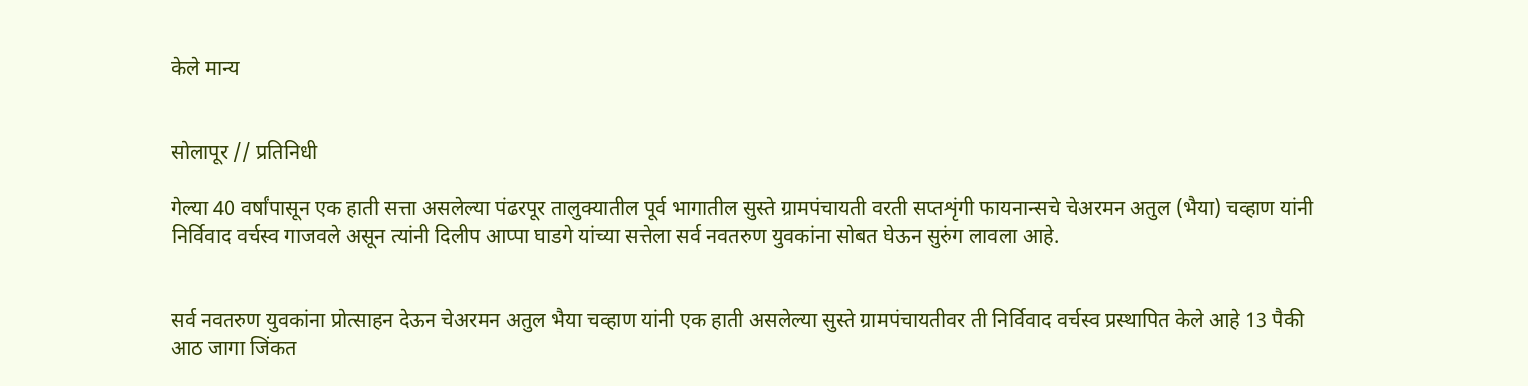केले मान्य


सोलापूर // प्रतिनिधी

गेल्या 40 वर्षांपासून एक हाती सत्ता असलेल्या पंढरपूर तालुक्यातील पूर्व भागातील सुस्ते ग्रामपंचायती वरती सप्तशृंगी फायनान्सचे चेअरमन अतुल (भैया) चव्हाण यांनी निर्विवाद वर्चस्व गाजवले असून त्यांनी दिलीप आप्पा घाडगे यांच्या सत्तेला सर्व नवतरुण युवकांना सोबत घेऊन सुरुंग लावला आहे.


सर्व नवतरुण युवकांना प्रोत्साहन देऊन चेअरमन अतुल भैया चव्हाण यांनी एक हाती असलेल्या सुस्ते ग्रामपंचायतीवर ती निर्विवाद वर्चस्व प्रस्थापित केले आहे 13 पैकी आठ जागा जिंकत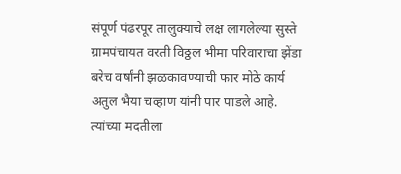संपूर्ण पंढरपूर तालुक्याचे लक्ष लागलेल्या सुस्ते ग्रामपंचायत वरती विठ्ठल भीमा परिवाराचा झेंडा बरेच वर्षांनी झळकावण्याची फार मोठे कार्य अतुल भैया चव्हाण यांनी पार पाडले आहे. त्यांच्या मदतीला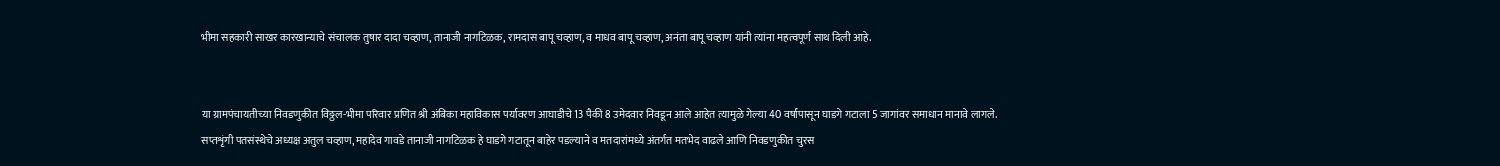भीमा सहकारी साखर कारखान्याचे संचालक तुषार दादा चव्हाण, तानाजी नागटिळक, रामदास बापू चव्हाण, व माधव बापू चव्हाण, अनंता बापू चव्हाण यांनी त्यांना महत्वपूर्ण साथ दिली आहे.


या ग्रामपंचायतीच्या निवडणुकीत विठ्ठल-भीमा परिवार प्रणित श्री अंबिका महाविकास पर्यावरण आघाडीचे 13 पैकी 8 उमेदवार निवडून आले आहेत त्यामुळे गेल्या 40 वर्षांपासून घाडगे गटाला 5 जागांवर समाधान मानावे लागले.
सप्तशृंगी पतसंस्थेचे अध्यक्ष अतुल चव्हाण, महादेव गावडे तानाजी नागटिळक हे घाडगे गटातून बाहेर पडल्याने व मतदारांमध्ये अंतर्गत मतभेद वाढले आणि निवडणुकीत चुरस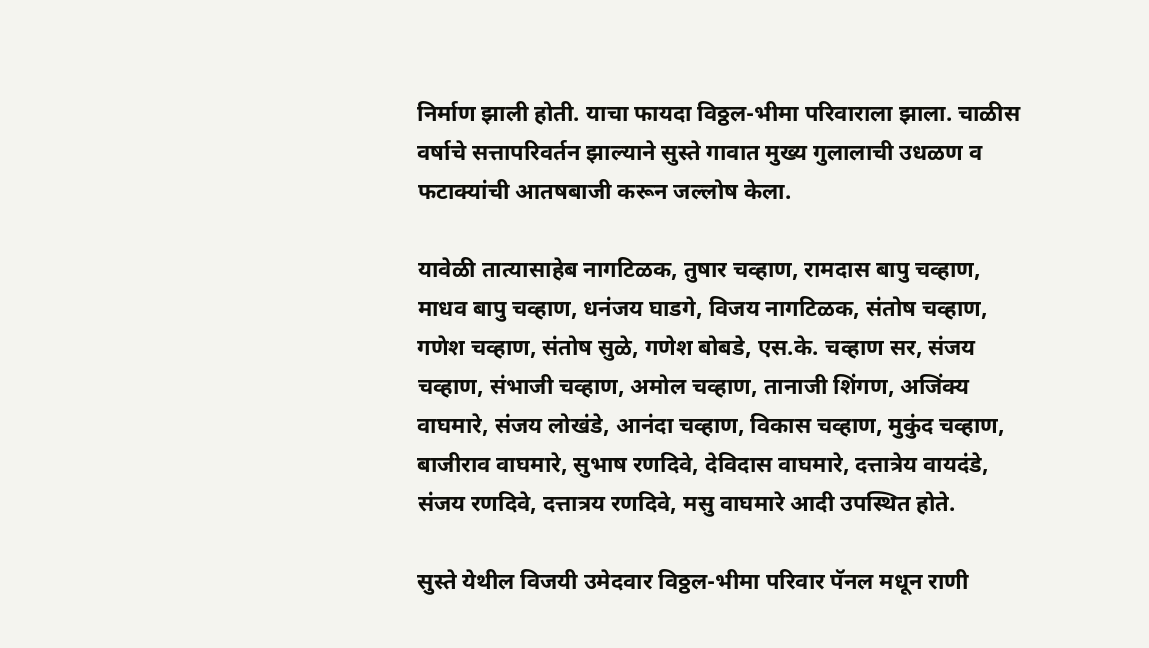निर्माण झाली होती. याचा फायदा विठ्ठल-भीमा परिवाराला झाला. चाळीस वर्षाचे सत्तापरिवर्तन झाल्याने सुस्ते गावात मुख्य गुलालाची उधळण व फटाक्यांची आतषबाजी करून जल्लोष केला.

यावेळी तात्यासाहेब नागटिळक, तुषार चव्हाण, रामदास बापु चव्हाण, माधव बापु चव्हाण, धनंजय घाडगे, विजय नागटिळक, संतोष चव्हाण, गणेश चव्हाण, संतोष सुळे, गणेश बोबडे, एस.के. चव्हाण सर, संजय चव्हाण, संभाजी चव्हाण, अमोल चव्हाण, तानाजी शिंगण, अजिंक्य वाघमारे, संजय लोखंडे, आनंदा चव्हाण, विकास चव्हाण, मुकुंद चव्हाण, बाजीराव वाघमारे, सुभाष रणदिवे, देविदास वाघमारे, दत्तात्रेय वायदंडे, संजय रणदिवे, दत्तात्रय रणदिवे, मसु वाघमारे आदी उपस्थित होते.

सुस्ते येथील विजयी उमेदवार विठ्ठल-भीमा परिवार पॅनल मधून राणी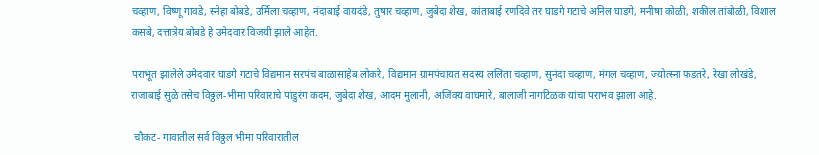चव्हाण, विष्णू गावडे, स्नेहा बोबडे, उर्मिला चव्हाण, नंदाबाई वायदंडे, तुषार चव्हाण, जुबेदा शेख, कांताबाई रणदिवे तर घाडगे गटाचे अनिल घाडगे, मनीषा कोळी, शकील तांबोळी, विशाल कसबे, दत्तात्रेय बोबडे हे उमेदवार विजयी झाले आहेत.

पराभूत झालेले उमेदवार घाडगे गटाचे विद्यमान सरपंच बाळासाहेब लोकरे, विद्यमान ग्रामपंचायत सदस्य ललिता चव्हाण, सुनंदा चव्हाण, मंगल चव्हाण, ज्योत्स्ना फडतरे, रेखा लोखंडे, राजाबाई सुळे तसेच विठ्ठल-भीमा परिवाराचे पांडुरंग कदम, जुबेदा शेख, आदम मुलानी, अजिंक्य वाघमारे, बालाजी नागटिळक यांचा पराभव झाला आहे.

 चौकट- गावातील सर्व विठ्ठल भीमा परिवारातील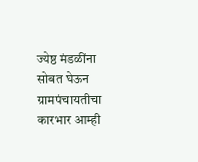ज्येष्ठ मंडळींना सोबत घेऊन ग्रामपंचायतीचा कारभार आम्ही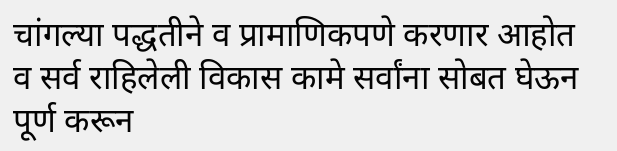चांगल्या पद्धतीने व प्रामाणिकपणे करणार आहोत व सर्व राहिलेली विकास कामे सर्वांना सोबत घेऊन पूर्ण करून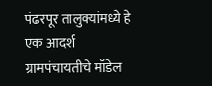पंढरपूर तालुक्यांमध्ये हे एक आदर्श ग्रामपंचायतीचे मॉडेल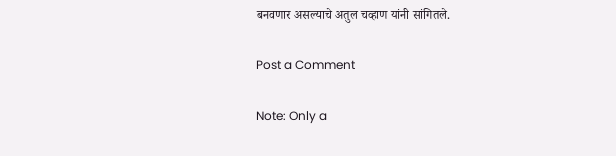बनवणार असल्याचे अतुल चव्हाण यांनी सांगितले.

Post a Comment

Note: Only a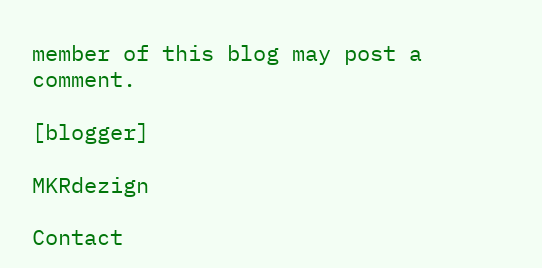member of this blog may post a comment.

[blogger]

MKRdezign

Contact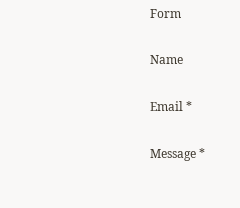Form

Name

Email *

Message *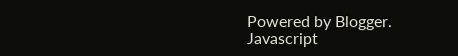Powered by Blogger.
Javascript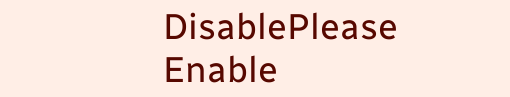DisablePlease Enable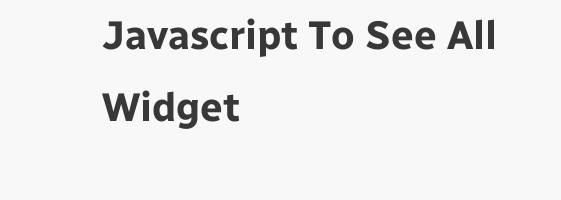Javascript To See All Widget